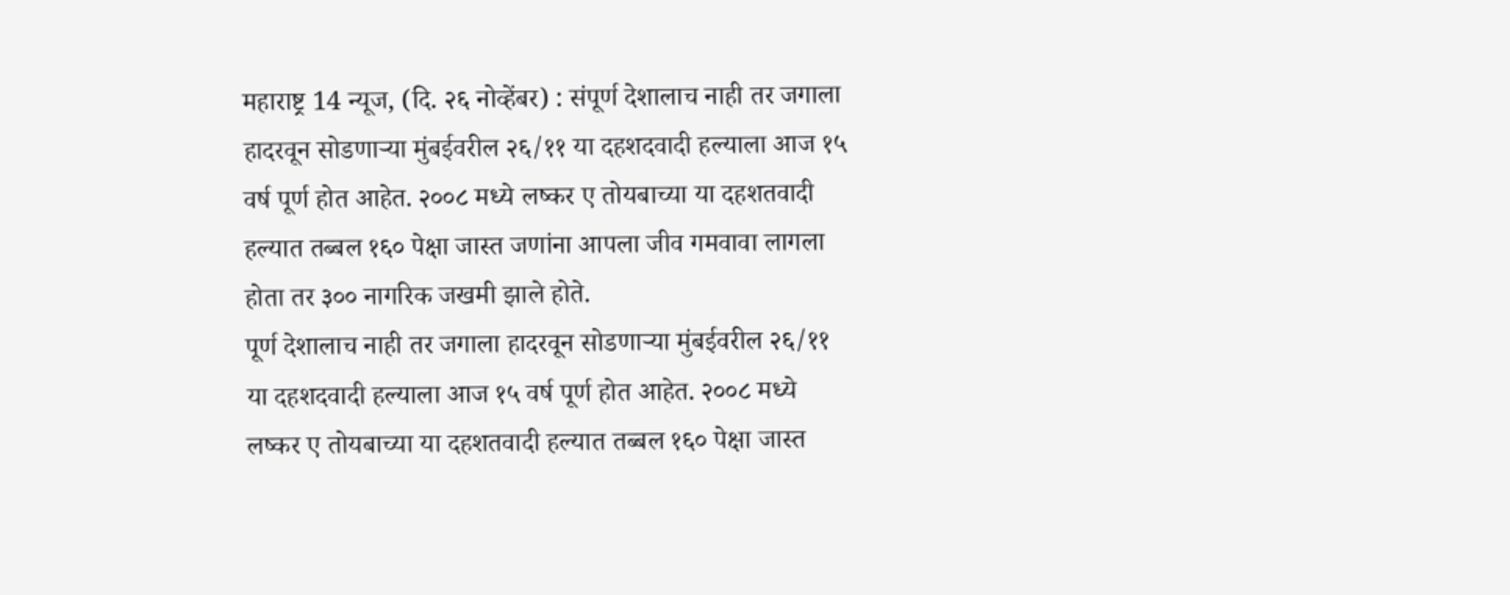महाराष्ट्र 14 न्यूज, (दि. २६ नोव्हेंबर) : संपूर्ण देशालाच नाही तर जगाला हादरवून सोडणाऱ्या मुंबईवरील २६/११ या दहशदवादी हल्याला आज १५ वर्ष पूर्ण होत आहेत. २००८ मध्ये लष्कर ए तोयबाच्या या दहशतवादी हल्यात तब्बल १६० पेक्षा जास्त जणांना आपला जीव गमवावा लागला होता तर ३०० नागरिक जखमी झाले होते.
पूर्ण देशालाच नाही तर जगाला हादरवून सोडणाऱ्या मुंबईवरील २६/११ या दहशदवादी हल्याला आज १५ वर्ष पूर्ण होत आहेत. २००८ मध्ये लष्कर ए तोयबाच्या या दहशतवादी हल्यात तब्बल १६० पेक्षा जास्त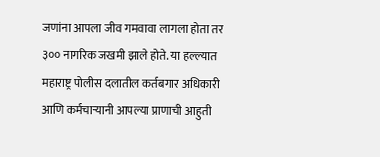जणांना आपला जीव गमवावा लागला होता तर ३०० नागरिक जखमी झाले होते. या हल्ल्यात महाराष्ट्र पोलीस दलातील कर्तबगार अधिकारी आणि कर्मचाऱ्यानी आपल्या प्राणाची आहुती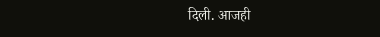दिली. आजही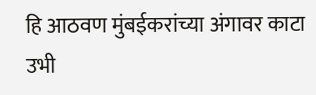हि आठवण मुंबईकरांच्या अंगावर काटा उभी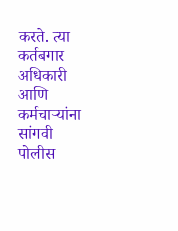करते. त्या कर्तबगार अधिकारी आणि कर्मचाऱ्यांना सांगवी पोलीस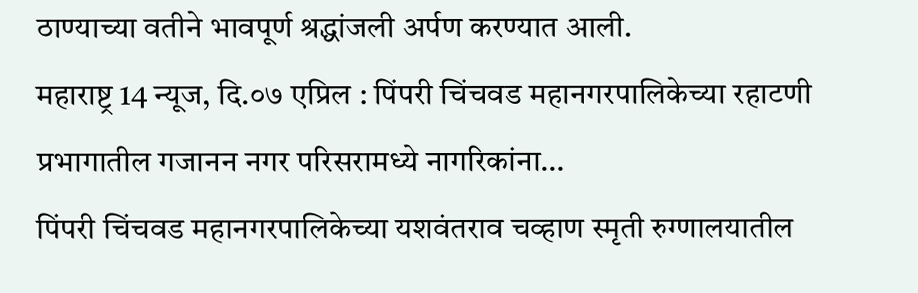ठाण्याच्या वतीने भावपूर्ण श्रद्धांजली अर्पण करण्यात आली.
महाराष्ट्र 14 न्यूज, दि.०७ एप्रिल : पिंपरी चिंचवड महानगरपालिकेच्या रहाटणी प्रभागातील गजानन नगर परिसरामध्ये नागरिकांना…
पिंपरी चिंचवड महानगरपालिकेच्या यशवंतराव चव्हाण स्मृती रुग्णालयातील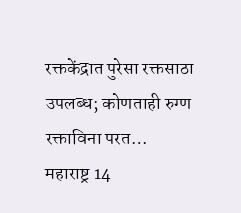रक्तकेंद्रात पुरेसा रक्तसाठा उपलब्ध; कोणताही रुग्ण रक्ताविना परत…
महाराष्ट्र 14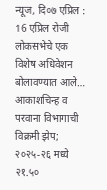न्यूज, दि०७ एप्रिल : 16 एप्रिल रोजी लोकसभेचे एक विशेष अधिवेशन बोलावण्यात आले…
आकाशचिन्ह व परवाना विभागाची विक्रमी झेप; २०२५-२६ मध्ये २१.५०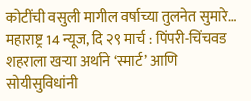कोटींची वसुली मागील वर्षाच्या तुलनेत सुमारे…
महाराष्ट्र 14 न्यूज, दि २९ मार्च : पिंपरी-चिंचवड शहराला खऱ्या अर्थाने ‘स्मार्ट’ आणि सोयीसुविधांनी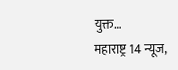युक्त…
महाराष्ट्र 14 न्यूज,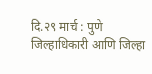दि.२९ मार्च : पुणे जिल्हाधिकारी आणि जिल्हा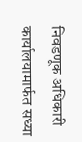निवडणूक अधिकारी कार्यालयामार्फत सध्या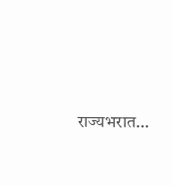राज्यभरात…